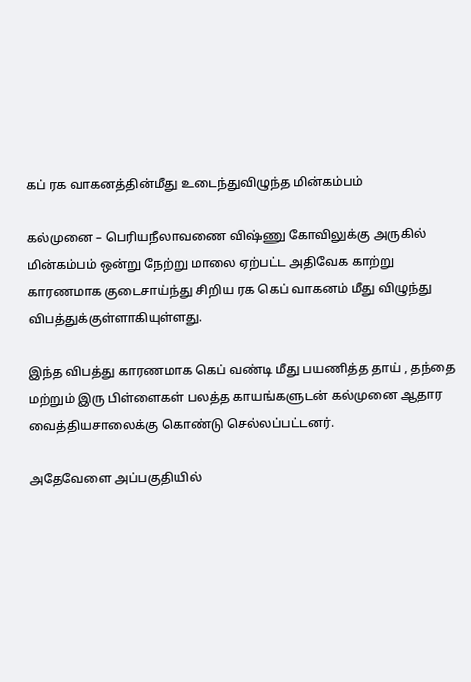கப் ரக வாகனத்தின்மீது உடைந்துவிழுந்த மின்கம்பம்

கல்முனை – பெரியநீலாவணை விஷ்ணு கோவிலுக்கு அருகில் மின்கம்பம் ஒன்று நேற்று மாலை ஏற்பட்ட அதிவேக காற்று காரணமாக குடைசாய்ந்து சிறிய ரக கெப் வாகனம் மீது விழுந்து விபத்துக்குள்ளாகியுள்ளது.

இந்த விபத்து காரணமாக கெப் வண்டி மீது பயணித்த தாய் , தந்தை மற்றும் இரு பிள்ளைகள் பலத்த காயங்களுடன் கல்முனை ஆதார வைத்தியசாலைக்கு கொண்டு செல்லப்பட்டனர்.

அதேவேளை அப்பகுதியில்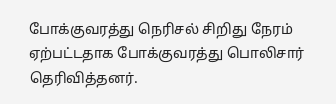போக்குவரத்து நெரிசல் சிறிது நேரம் ஏற்பட்டதாக போக்குவரத்து பொலிசார் தெரிவித்தனர்.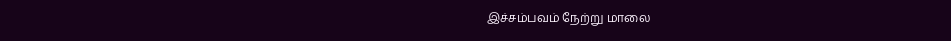இச்சம்பவம் நேற்று மாலை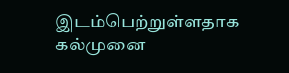இடம்பெற்றுள்ளதாக கல்முனை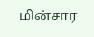மின்சார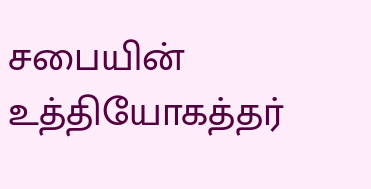சபையின் உத்தியோகத்தர்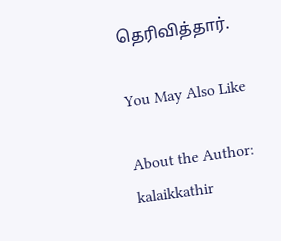தெரிவித்தார்.

You May Also Like

About the Author: kalaikkathir